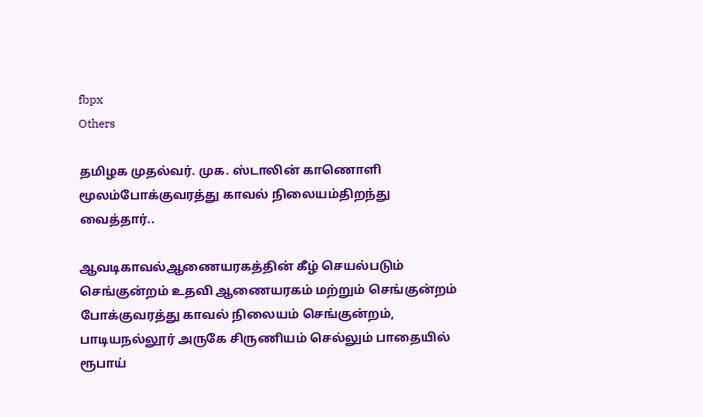fbpx
Others

தமிழக முதல்வர். முக. ஸ்டாலின் காணொளி மூலம்போக்குவரத்து காவல் நிலையம்திறந்து வைத்தார்..

ஆவடிகாவல்ஆணையரகத்தின் கீழ் செயல்படும் செங்குன்றம் உதவி ஆணையரகம் மற்றும் செங்குன்றம் போக்குவரத்து காவல் நிலையம் செங்குன்றம், பாடியநல்லூர் அருகே சிருணியம் செல்லும் பாதையில் ரூபாய்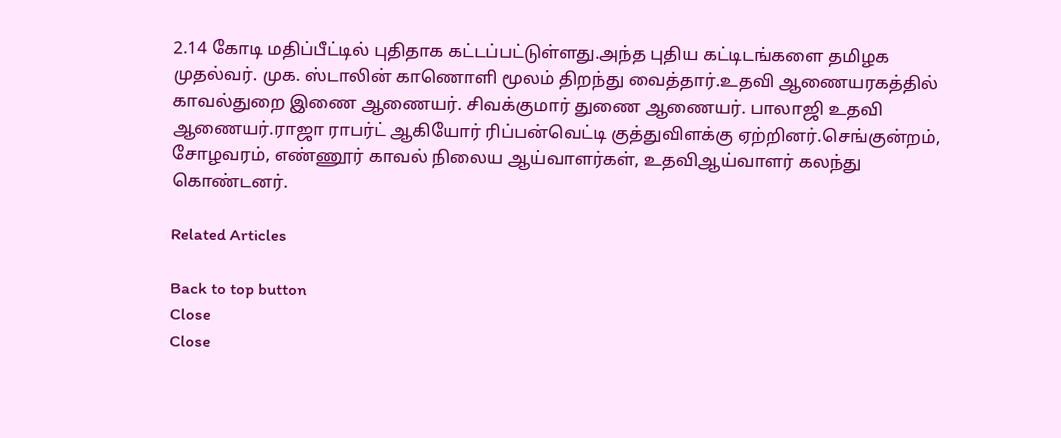2.14 கோடி மதிப்பீட்டில் புதிதாக கட்டப்பட்டுள்ளது.அந்த புதிய கட்டிடங்களை தமிழக முதல்வர். முக. ஸ்டாலின் காணொளி மூலம் திறந்து வைத்தார்.உதவி ஆணையரகத்தில் காவல்துறை இணை ஆணையர். சிவக்குமார் துணை ஆணையர். பாலாஜி உதவி ஆணையர்.ராஜா ராபர்ட் ஆகியோர் ரிப்பன்வெட்டி குத்துவிளக்கு ஏற்றினர்.செங்குன்றம், சோழவரம், எண்ணூர் காவல் நிலைய ஆய்வாளர்கள், உதவிஆய்வாளர் கலந்து கொண்டனர்.

Related Articles

Back to top button
Close
Close